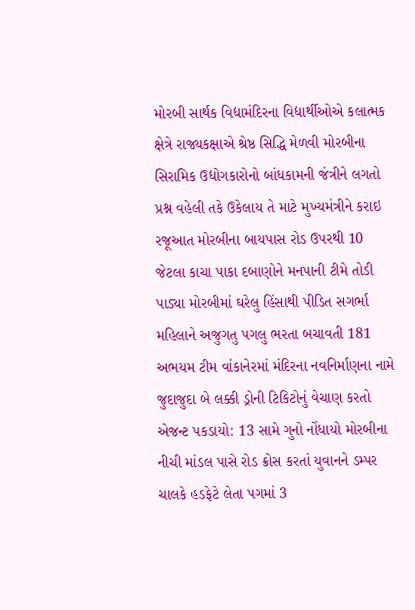મોરબી સાર્થક વિદ્યામંદિરના વિદ્યાર્થીઓએ કલાત્મક ક્ષેત્રે રાજ્યકક્ષાએ શ્રેષ્ઠ સિદ્ધિ મેળવી મોરબીના સિરામિક ઉદ્યોગકારોનો બાંધકામની જંત્રીને લગતો પ્રશ્ન વહેલી તકે ઉકેલાય તે માટે મુખ્યમંત્રીને કરાઇ રજૂઆત મોરબીના બાયપાસ રોડ ઉપરથી 10 જેટલા કાચા પાકા દબાણોને મનપાની ટીમે તોડી પાડ્યા મોરબીમાં ઘરેલુ હિંસાથી પીડિત સગર્ભા મહિલાને અજુગતુ પગલુ ભરતા બચાવતી 181 અભયમ ટીમ વાંકાનેરમાં મંદિરના નવનિર્માણના નામે જુદાજુદા બે લક્કી ડ્રોની ટિકિટોનું વેચાણ કરતો એજન્ટ પકડાયો: 13 સામે ગુનો નોંધાયો મોરબીના નીચી માંડલ પાસે રોડ ક્રોસ કરતાં યુવાનને ડમ્પર ચાલકે હડફેટે લેતા પગમાં 3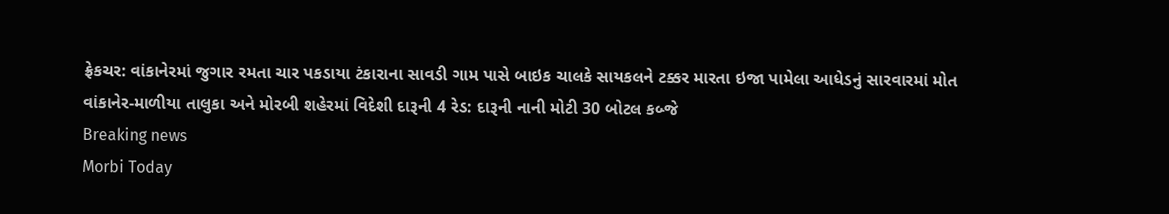ફ્રેકચર: વાંકાનેરમાં જુગાર રમતા ચાર પકડાયા ટંકારાના સાવડી ગામ પાસે બાઇક ચાલકે સાયકલને ટક્કર મારતા ઇજા પામેલા આધેડનું સારવારમાં મોત વાંકાનેર-માળીયા તાલુકા અને મોરબી શહેરમાં વિદેશી દારૂની 4 રેડ: દારૂની નાની મોટી 30 બોટલ કબ્જે
Breaking news
Morbi Today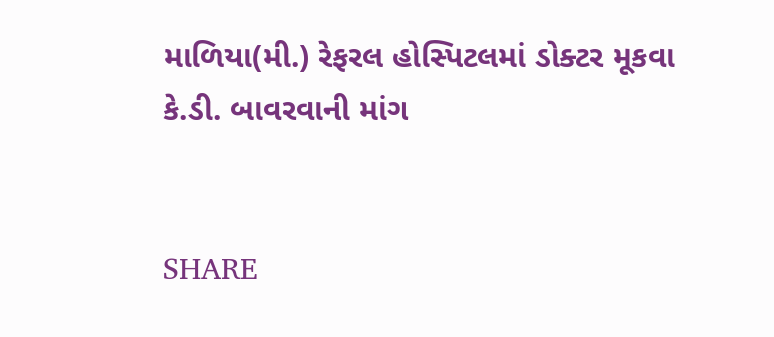માળિયા(મી.) રેફરલ હોસ્પિટલમાં ડોક્ટર મૂકવા કે.ડી. બાવરવાની માંગ


SHARE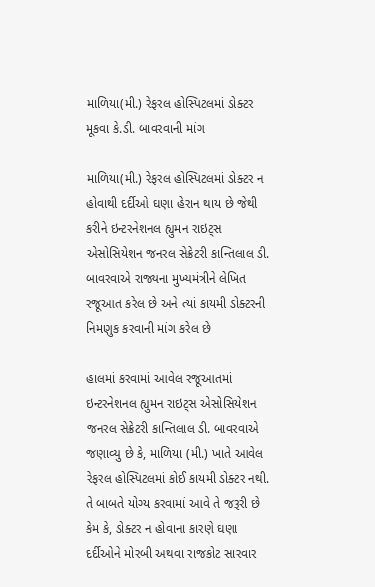માળિયા(મી.) રેફરલ હોસ્પિટલમાં ડોક્ટર મૂકવા કે.ડી. બાવરવાની માંગ

માળિયા(મી.) રેફરલ હોસ્પિટલમાં ડોક્ટર ન હોવાથી દર્દીઓ ઘણા હેરાન થાય છે જેથી કરીને ઇન્ટરનેશનલ હ્યુમન રાઇટ્સ એસોસિયેશન જનરલ સેક્રેટરી કાન્તિલાલ ડી. બાવરવાએ રાજ્યના મુખ્યમંત્રીને લેખિત રજૂઆત કરેલ છે અને ત્યાં કાયમી ડોક્ટરની નિમણુક કરવાની માંગ કરેલ છે

હાલમાં કરવામાં આવેલ રજૂઆતમાં ઇન્ટરનેશનલ હ્યુમન રાઇટ્સ એસોસિયેશન જનરલ સેક્રેટરી કાન્તિલાલ ડી. બાવરવાએ જણાવ્યુ છે કે, માળિયા (મી.) ખાતે આવેલ રેફરલ હોસ્પિટલમાં કોઈ કાયમી ડોક્ટર નથી. તે બાબતે યોગ્ય કરવામાં આવે તે જરૂરી છે કેમ કે, ડોક્ટર ન હોવાના કારણે ઘણા દર્દીઓને મોરબી અથવા રાજકોટ સારવાર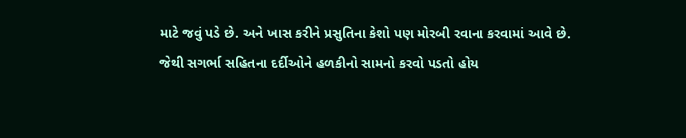માટે જવું પડે છે. અને ખાસ કરીને પ્રસુતિના કેશો પણ મોરબી રવાના કરવામાં આવે છે. જેથી સગર્ભા સહિતના દર્દીઓને હળકીનો સામનો કરવો પડતો હોય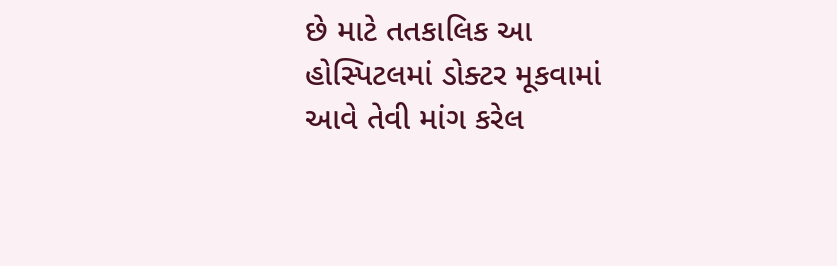છે માટે તતકાલિક આ હોસ્પિટલમાં ડોક્ટર મૂકવામાં આવે તેવી માંગ કરેલ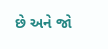છે અને જો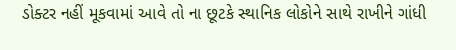ડોક્ટર નહીં મૂકવામાં આવે તો ના છૂટકે સ્થાનિક લોકોને સાથે રાખીને ગાંધી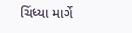ચિંધ્યા માર્ગે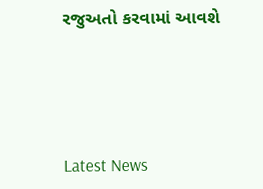રજુઅતો કરવામાં આવશે






Latest News